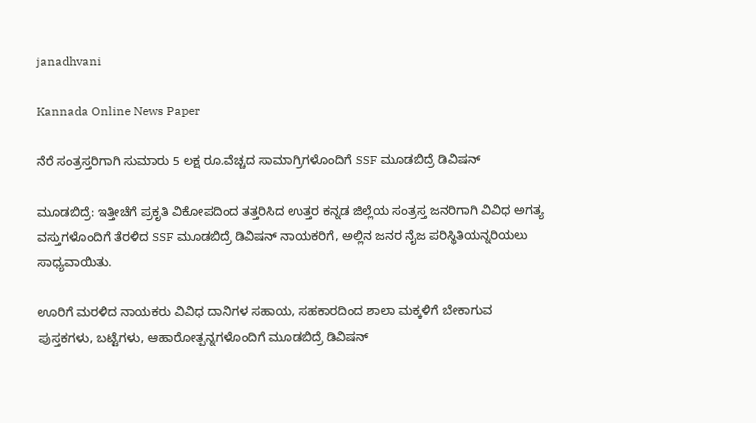janadhvani

Kannada Online News Paper

ನೆರೆ ಸಂತ್ರಸ್ತರಿಗಾಗಿ ಸುಮಾರು 5 ಲಕ್ಷ ರೂ.ವೆಚ್ಚದ ಸಾಮಾಗ್ರಿಗಳೊಂದಿಗೆ SSF ಮೂಡಬಿದ್ರೆ ಡಿವಿಷನ್

ಮೂಡಬಿದ್ರೆ: ಇತ್ತೀಚೆಗೆ ಪ್ರಕೃತಿ ವಿಕೋಪದಿಂದ ತತ್ತರಿಸಿದ ಉತ್ತರ ಕನ್ನಡ ಜಿಲ್ಲೆಯ ಸಂತ್ರಸ್ತ ಜನರಿಗಾಗಿ ವಿವಿಧ ಅಗತ್ಯ ವಸ್ತುಗಳೊಂದಿಗೆ ತೆರಳಿದ SSF ಮೂಡಬಿದ್ರೆ ಡಿವಿಷನ್ ನಾಯಕರಿಗೆ, ಅಲ್ಲಿನ ಜನರ ನೈಜ ಪರಿಸ್ಥಿತಿಯನ್ನರಿಯಲು ಸಾಧ್ಯವಾಯಿತು.

ಊರಿಗೆ ಮರಳಿದ ನಾಯಕರು ವಿವಿಧ ದಾನಿಗಳ ಸಹಾಯ, ಸಹಕಾರದಿಂದ ಶಾಲಾ ಮಕ್ಕಳಿಗೆ ಬೇಕಾಗುವ ಪುಸ್ತಕಗಳು, ಬಟ್ಟೆಗಳು, ಆಹಾರೋತ್ಪನ್ನಗಳೊಂದಿಗೆ ಮೂಡಬಿದ್ರೆ ಡಿವಿಷನ್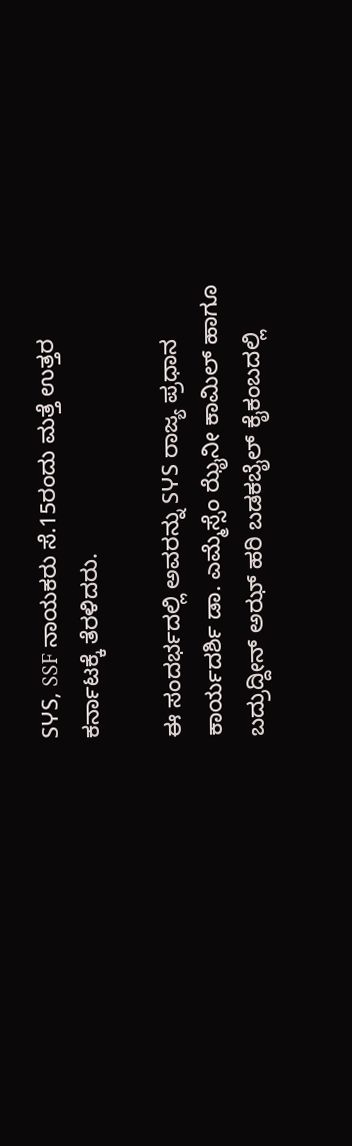SჄS, SSF ನಾಯಕರು ಸೆ.15ರಂದು ಮತ್ತೆ ಉತ್ತರ ಕರ್ನಾಟಕ್ಕೆ ತೆರಳಿದರು.

ಈ ಸಂದರ್ಭದಲ್ಲಿ ಅವರನ್ನು SჄS ರಾಜ್ಯ ಪ್ರಧಾನ ಕಾರ್ಯದರ್ಶಿ ಡಾ. ಎಮ್ಮೆಸ್ಸೆಂ ಝೈನೀ ಕಾಮಿಲ್ ಹಾಗೂ ಬದ್ರುದ್ದೀನ್ ಅಝ್ ಹರಿ ಬಡಕಬೈಲ್ ಕೈಕಂಬದಲ್ಲಿ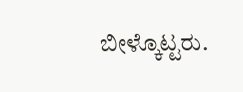ಬೀಳ್ಕೊಟ್ಟರು.